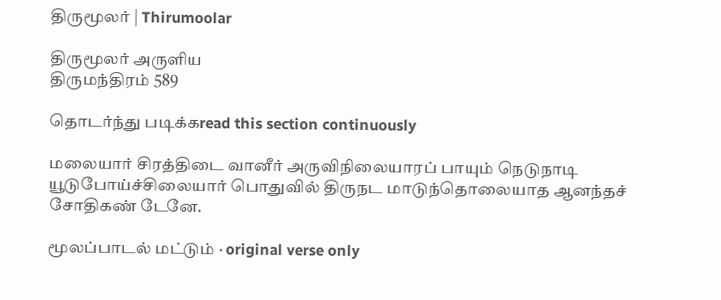திருமூலர் | Thirumoolar

திருமூலர் அருளிய
திருமந்திரம் 589

தொடர்ந்து படிக்கread this section continuously

மலையார் சிரத்திடை வானீர் அருவிநிலையாரப் பாயும் நெடுநாடி யூடுபோய்ச்சிலையார் பொதுவில் திருநட மாடுந்தொலையாத ஆனந்தச் சோதிகண் டேனே.

மூலப்பாடல் மட்டும் · original verse only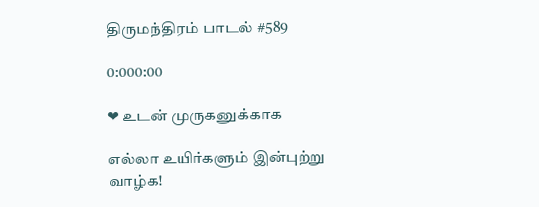திருமந்திரம் பாடல் #589

0:000:00

❤ உடன் முருகனுக்காக

எல்லா உயிர்களும் இன்புற்று வாழ்க!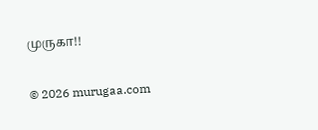முருகா!!

© 2026 murugaa.com